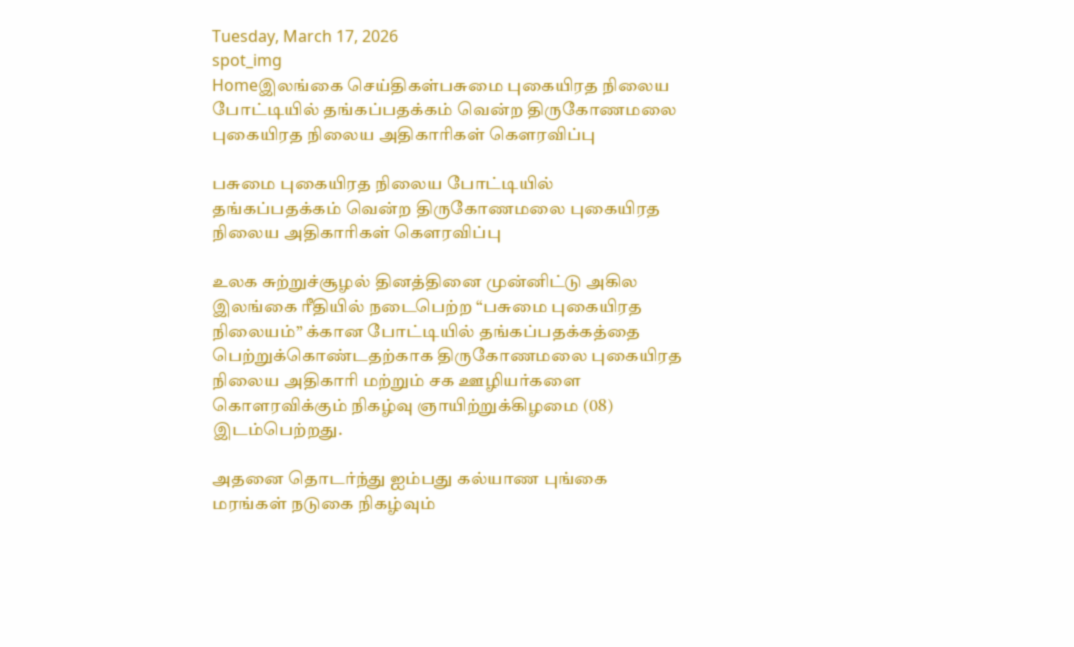Tuesday, March 17, 2026
spot_img
Homeஇலங்கை செய்திகள்பசுமை புகையிரத நிலைய போட்டியில் தங்கப்பதக்கம் வென்ற திருகோணமலை புகையிரத நிலைய அதிகாரிகள் கௌரவிப்பு

பசுமை புகையிரத நிலைய போட்டியில் தங்கப்பதக்கம் வென்ற திருகோணமலை புகையிரத நிலைய அதிகாரிகள் கௌரவிப்பு

உலக சுற்றுச்சூழல் தினத்தினை முன்னிட்டு அகில இலங்கை ரீதியில் நடைபெற்ற “பசுமை புகையிரத நிலையம்” க்கான போட்டியில் தங்கப்பதக்கத்தை பெற்றுக்கொண்டதற்காக திருகோணமலை புகையிரத நிலைய அதிகாரி மற்றும் சக ஊழியர்களை கொளரவிக்கும் நிகழ்வு ஞாயிற்றுக்கிழமை (08) இடம்பெற்றது.

அதனை தொடர்ந்து ஐம்பது கல்யாண புங்கை மரங்கள் நடுகை நிகழ்வும்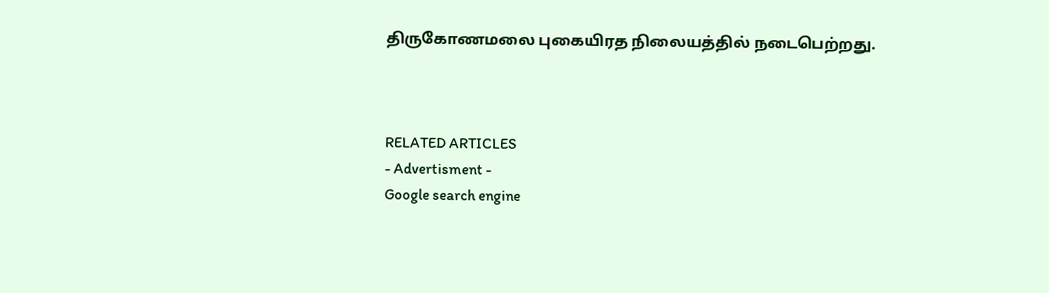திருகோணமலை புகையிரத நிலையத்தில் நடைபெற்றது.



RELATED ARTICLES
- Advertisment -
Google search engine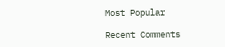Most Popular

Recent Comments